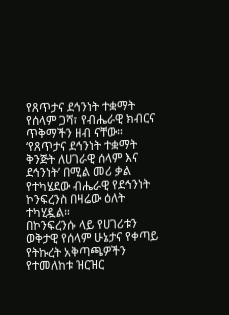የጸጥታና ደኅንነት ተቋማት የሰላም ጋሻ፣ የብሔራዊ ክብርና ጥቅማችን ዘብ ናቸው።
‘የጸጥታና ደኅንነት ተቋማት ቅንጅት ለሀገራዊ ሰላም እና ደኅንነት’ በሚል መሪ ቃል የተካሄደው ብሔራዊ የደኅንነት ኮንፍረንስ በዛሬው ዕለት ተካሂዷል።
በኮንፍረንሱ ላይ የሀገሪቱን ወቅታዊ የሰላም ሁኔታና የቀጣይ የትኩረት አቅጣጫዎችን የተመለከቱ ዝርዝር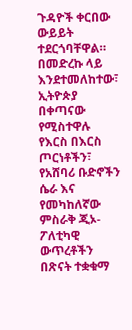ጉዳዮች ቀርበው ውይይት ተደርጎባቸዋል።
በመድረኩ ላይ እንደተመለከተው፣ ኢትዮጵያ በቀጣናው የሚስተዋሉ የእርስ በእርስ ጦርነቶችን፣ የአሸባሪ ቡድኖችን ሴራ እና የመካከለኛው ምስራቅ ጂኦ-ፖለቲካዊ ውጥረቶችን በጽናት ተቋቁማ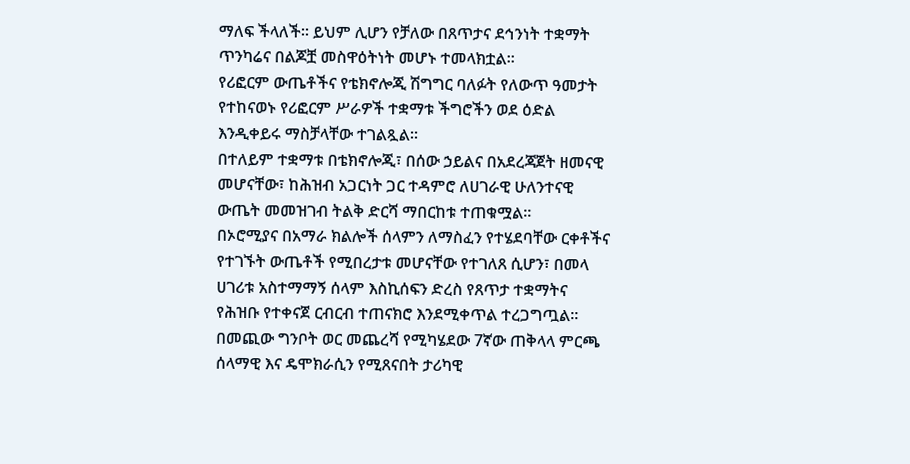ማለፍ ችላለች። ይህም ሊሆን የቻለው በጸጥታና ደኅንነት ተቋማት ጥንካሬና በልጆቿ መስዋዕትነት መሆኑ ተመላክቷል።
የሪፎርም ውጤቶችና የቴክኖሎጂ ሽግግር ባለፉት የለውጥ ዓመታት የተከናወኑ የሪፎርም ሥራዎች ተቋማቱ ችግሮችን ወደ ዕድል እንዲቀይሩ ማስቻላቸው ተገልጿል።
በተለይም ተቋማቱ በቴክኖሎጂ፣ በሰው ኃይልና በአደረጃጀት ዘመናዊ መሆናቸው፣ ከሕዝብ አጋርነት ጋር ተዳምሮ ለሀገራዊ ሁለንተናዊ ውጤት መመዝገብ ትልቅ ድርሻ ማበርከቱ ተጠቁሟል።
በኦሮሚያና በአማራ ክልሎች ሰላምን ለማስፈን የተሄደባቸው ርቀቶችና የተገኙት ውጤቶች የሚበረታቱ መሆናቸው የተገለጸ ሲሆን፣ በመላ ሀገሪቱ አስተማማኝ ሰላም እስኪሰፍን ድረስ የጸጥታ ተቋማትና የሕዝቡ የተቀናጀ ርብርብ ተጠናክሮ እንደሚቀጥል ተረጋግጧል።
በመጪው ግንቦት ወር መጨረሻ የሚካሄደው 7ኛው ጠቅላላ ምርጫ ሰላማዊ እና ዴሞክራሲን የሚጸናበት ታሪካዊ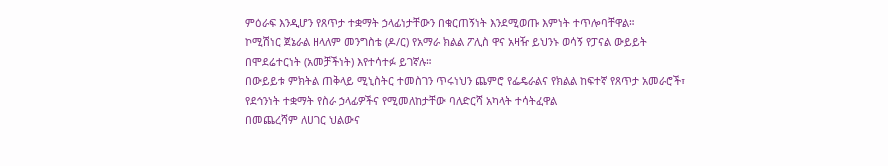ምዕራፍ እንዲሆን የጸጥታ ተቋማት ኃላፊነታቸውን በቁርጠኝነት እንደሚወጡ እምነት ተጥሎባቸዋል።
ኮሚሽነር ጀኔራል ዘላለም መንግስቴ (ዶ/ር) የአማራ ክልል ፖሊስ ዋና አዛዥ ይህንኑ ወሳኝ የፓናል ውይይት በሞደሬተርነት (አመቻችነት) እየተሳተፉ ይገኛሉ።
በውይይቱ ምክትል ጠቅላይ ሚኒስትር ተመስገን ጥሩነህን ጨምሮ የፌዴራልና የክልል ከፍተኛ የጸጥታ አመራሮች፣ የደኅንነት ተቋማት የስራ ኃላፊዎችና የሚመለከታቸው ባለድርሻ አካላት ተሳትፈዋል
በመጨረሻም ለሀገር ህልውና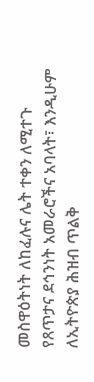መስዋዕትነት ለከፈሉና ሌት ተቀን ለሚተጉ የጸጥታና ደኅንነት አመራሮችና አባላት፣ እንዲሁም ለኢትዮጵያ ሕዝብ ጥልቅ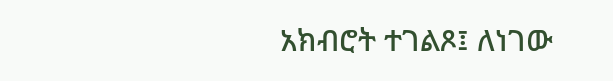አክብሮት ተገልጾ፤ ለነገው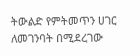ትውልድ የምትመጥን ሀገር ለመገንባት በሚደረገው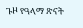ጉዞ የዓላማ ጽናት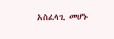አስፈላጊ መሆኑ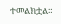ተመልክቷል።